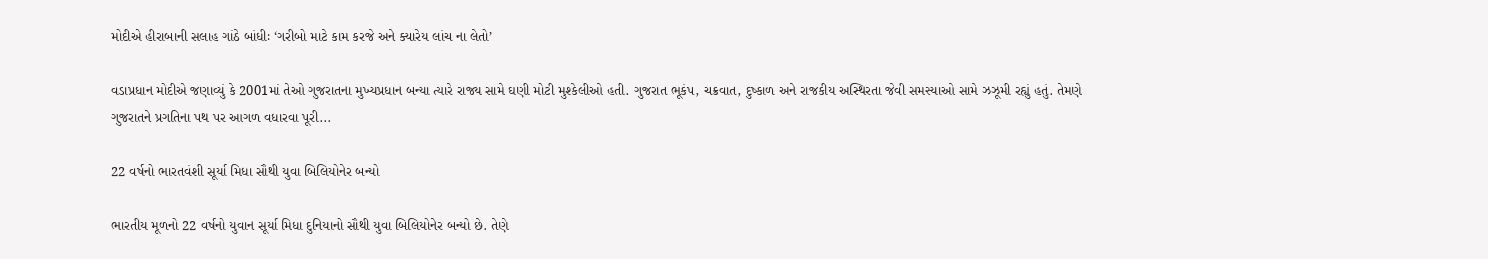મોદીએ હીરાબાની સલાહ ગાંઠે બાંધીઃ ‘ગરીબો માટે કામ કરજે અને ક્યારેય લાંચ ના લેતો’

વડાપ્રધાન મોદીએ જણાવ્યું કે 2001માં તેઓ ગુજરાતના મુખ્યપ્રધાન બન્યા ત્યારે રાજ્ય સામે ઘણી મોટી મુશ્કેલીઓ હતી. ગુજરાત ભૂકંપ, ચક્રવાત, દુષ્કાળ અને રાજકીય અસ્થિરતા જેવી સમસ્યાઓ સામે ઝઝૂમી રહ્યું હતું. તેમણે ગુજરાતને પ્રગતિના પથ પર આગળ વધારવા પૂરી...

22 વર્ષનો ભારતવંશી સૂર્યા મિધા સૌથી યુવા બિલિયોનેર બન્યો

ભારતીય મૂળનો 22 વર્ષનો યુવાન સૂર્યા મિધા દુનિયાનો સૌથી યુવા બિલિયોનેર બન્યો છે. તેણે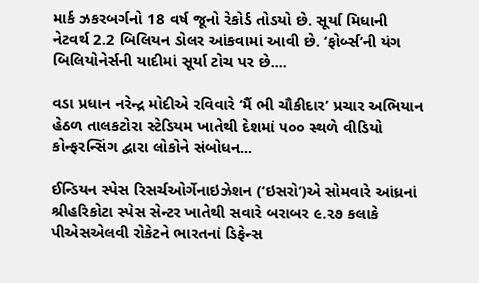માર્ક ઝકરબર્ગનો 18 વર્ષ જૂનો રેકોર્ડ તોડયો છે. સૂર્યા મિધાની નેટવર્થ 2.2 બિલિયન ડોલર આંકવામાં આવી છે. ‘ફોર્બ્સ’ની યંગ બિલિયોનેર્સની યાદીમાં સૂર્યા ટોચ પર છે....

વડા પ્રધાન નરેન્દ્ર મોદીએ રવિવારે ‘મૈં ભી ચૌકીદાર’ પ્રચાર અભિયાન હેઠળ તાલકટોરા સ્ટેડિયમ ખાતેથી દેશમાં ૫૦૦ સ્થળે વીડિયો કોન્ફરન્સિંગ દ્વારા લોકોને સંબોધન...

ઈન્ડિયન સ્પેસ રિસર્ચઓર્ગેનાઇઝેશન (‘ઇસરો’)એ સોમવારે આંધ્રનાં શ્રીહરિકોટા સ્પેસ સેન્ટર ખાતેથી સવારે બરાબર ૯.૨૭ કલાકે પીએસએલવી રોકેટને ભારતનાં ડિફેન્સ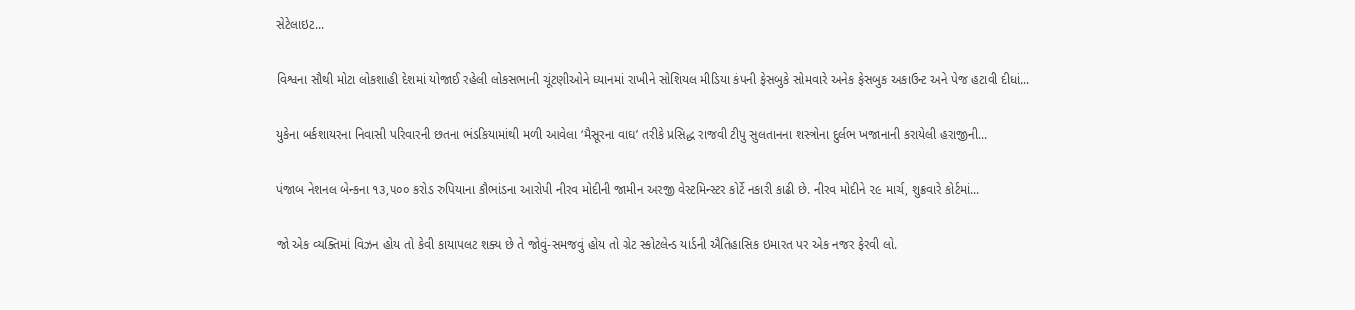સેટેલાઇટ...

વિશ્વના સૌથી મોટા લોકશાહી દેશમાં યોજાઈ રહેલી લોકસભાની ચૂંટણીઓને ધ્યાનમાં રાખીને સોશિયલ મીડિયા કંપની ફેસબુકે સોમવારે અનેક ફેસબુક અકાઉન્ટ અને પેજ હટાવી દીધાં...

યુકેના બર્કશાયરના નિવાસી પરિવારની છતના ભંડકિયામાંથી મળી આવેલા ‘મૈસૂરના વાઘ’ તરીકે પ્રસિદ્ધ રાજવી ટીપુ સુલતાનના શસ્ત્રોના દુર્લભ ખજાનાની કરાયેલી હરાજીની...

પંજાબ નેશનલ બેન્કના ૧૩,૫૦૦ કરોડ રુપિયાના કૌભાંડના આરોપી નીરવ મોદીની જામીન અરજી વેસ્ટમિન્સ્ટર કોર્ટે નકારી કાઢી છે. નીરવ મોદીને ૨૯ માર્ચ, શુક્રવારે કોર્ટમાં...

જો એક વ્યક્તિમાં વિઝન હોય તો કેવી કાયાપલટ શક્ય છે તે જોવું-સમજવું હોય તો ગ્રેટ સ્કોટલેન્ડ યાર્ડની ઐતિહાસિક ઇમારત પર એક નજર ફેરવી લો.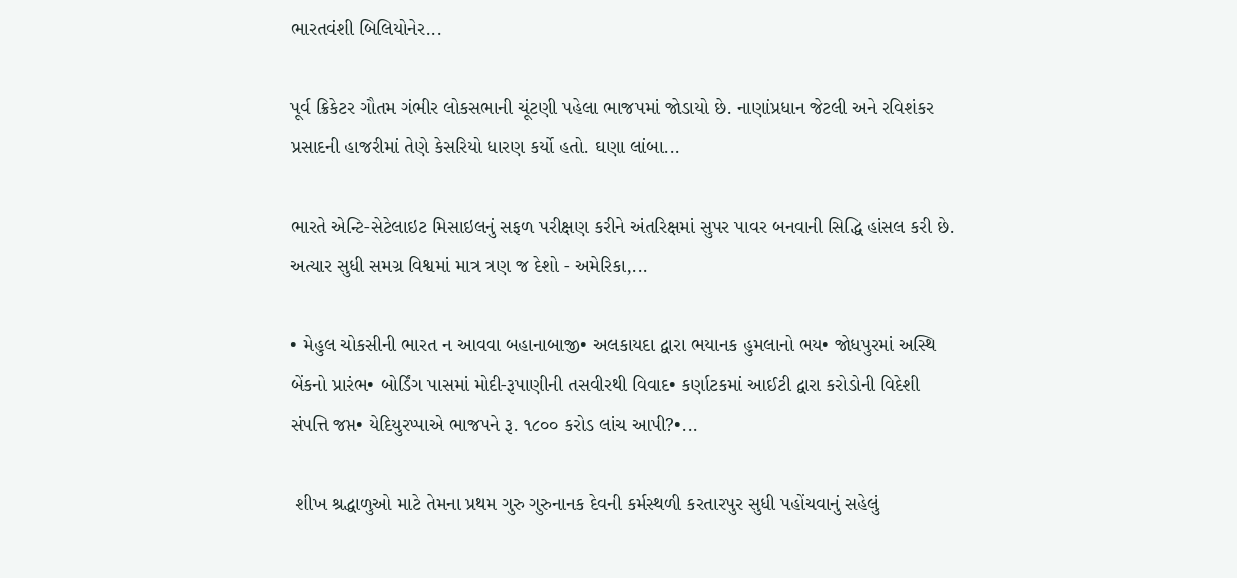ભારતવંશી બિલિયોનેર...

પૂર્વ ક્રિકેટર ગૌતમ ગંભીર લોકસભાની ચૂંટણી પહેલા ભાજપમાં જોડાયો છે. નાણાંપ્રધાન જેટલી અને રવિશંકર પ્રસાદની હાજરીમાં તેણે કેસરિયો ધારણ કર્યો હતો. ઘણા લાંબા...

ભારતે એન્ટિ-સેટેલાઇટ મિસાઇલનું સફળ પરીક્ષણ કરીને અંતરિક્ષમાં સુપર પાવર બનવાની સિદ્ધિ હાંસલ કરી છે. અત્યાર સુધી સમગ્ર વિશ્વમાં માત્ર ત્રણ જ દેશો - અમેરિકા,...

• મેહુલ ચોકસીની ભારત ન આવવા બહાનાબાજી• અલકાયદા દ્વારા ભયાનક હુમલાનો ભય• જોધપુરમાં અસ્થિ બેંકનો પ્રારંભ• બોર્ડિંગ પાસમાં મોદી-રૂપાણીની તસવીરથી વિવાદ• કર્ણાટકમાં આઈટી દ્વારા કરોડોની વિદેશી સંપત્તિ જપ્ત• યેદિયુરપ્પાએ ભાજપને રૂ. ૧૮૦૦ કરોડ લાંચ આપી?•...

 શીખ શ્રદ્ધાળુઓ માટે તેમના પ્રથમ ગુરુ ગુરુનાનક દેવની કર્મસ્થળી કરતારપુર સુધી પહોંચવાનું સહેલું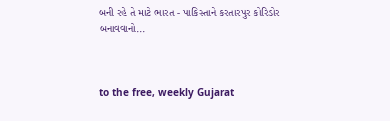બની રહે તે માટે ભારત - પાકિસ્તાને કરતારપુર કોરિડોર બનાવવાનો...



to the free, weekly Gujarat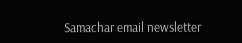Samachar email newsletter